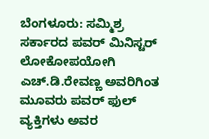ಬೆಂಗಳೂರು: ಸಮ್ಮಿಶ್ರ ಸರ್ಕಾರದ ಪವರ್ ಮಿನಿಸ್ಟರ್ ಲೋಕೋಪಯೋಗಿ ಎಚ್.ಡಿ.ರೇವಣ್ಣ ಅವರಿಗಿಂತ ಮೂವರು ಪವರ್ ಫುಲ್ ವ್ಯಕ್ತಿಗಳು ಅವರ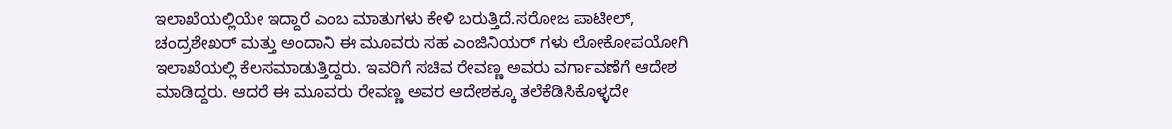ಇಲಾಖೆಯಲ್ಲಿಯೇ ಇದ್ದಾರೆ ಎಂಬ ಮಾತುಗಳು ಕೇಳಿ ಬರುತ್ತಿದೆ.ಸರೋಜ ಪಾಟೀಲ್, ಚಂದ್ರಶೇಖರ್ ಮತ್ತು ಅಂದಾನಿ ಈ ಮೂವರು ಸಹ ಎಂಜಿನಿಯರ್ ಗಳು ಲೋಕೋಪಯೋಗಿ ಇಲಾಖೆಯಲ್ಲಿ ಕೆಲಸಮಾಡುತ್ತಿದ್ದರು. ಇವರಿಗೆ ಸಚಿವ ರೇವಣ್ಣ ಅವರು ವರ್ಗಾವಣೆಗೆ ಆದೇಶ ಮಾಡಿದ್ದರು. ಆದರೆ ಈ ಮೂವರು ರೇವಣ್ಣ ಅವರ ಆದೇಶಕ್ಕೂ ತಲೆಕೆಡಿಸಿಕೊಳ್ಳದೇ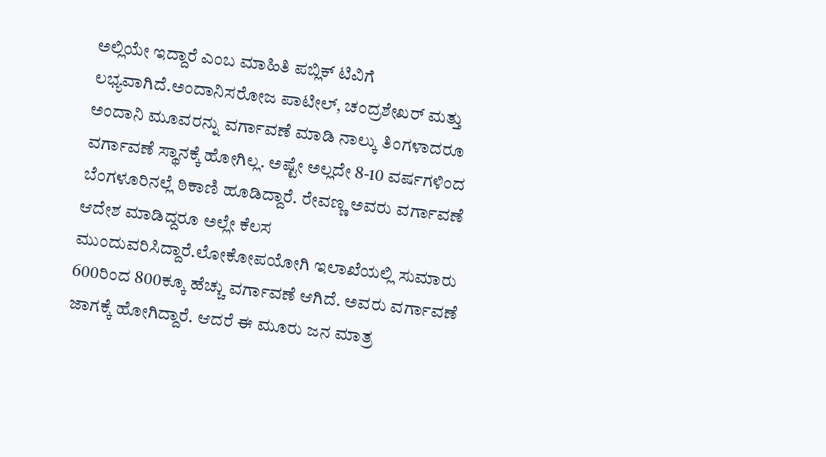ಅಲ್ಲಿಯೇ ಇದ್ದಾರೆ ಎಂಬ ಮಾಹಿತಿ ಪಬ್ಲಿಕ್ ಟಿವಿಗೆ ಲಭ್ಯವಾಗಿದೆ.ಅಂದಾನಿಸರೋಜ ಪಾಟೀಲ್, ಚಂದ್ರಶೇಖರ್ ಮತ್ತು ಅಂದಾನಿ ಮೂವರನ್ನು ವರ್ಗಾವಣೆ ಮಾಡಿ ನಾಲ್ಕು ತಿಂಗಳಾದರೂ ವರ್ಗಾವಣೆ ಸ್ಥಾನಕ್ಕೆ ಹೋಗಿಲ್ಲ. ಅಷ್ಟೇ ಅಲ್ಲದೇ 8-10 ವರ್ಷಗಳಿಂದ ಬೆಂಗಳೂರಿನಲ್ಲೆ ಠಿಕಾಣಿ ಹೂಡಿದ್ದಾರೆ. ರೇವಣ್ಣ ಅವರು ವರ್ಗಾವಣೆ ಆದೇಶ ಮಾಡಿದ್ದರೂ ಅಲ್ಲೇ ಕೆಲಸ ಮುಂದುವರಿಸಿದ್ದಾರೆ.ಲೋಕೋಪಯೋಗಿ ಇಲಾಖೆಯಲ್ಲಿ ಸುಮಾರು 600ರಿಂದ 800ಕ್ಕೂ ಹೆಚ್ಚು ವರ್ಗಾವಣೆ ಆಗಿದೆ. ಅವರು ವರ್ಗಾವಣೆ ಜಾಗಕ್ಕೆ ಹೋಗಿದ್ದಾರೆ. ಆದರೆ ಈ ಮೂರು ಜನ ಮಾತ್ರ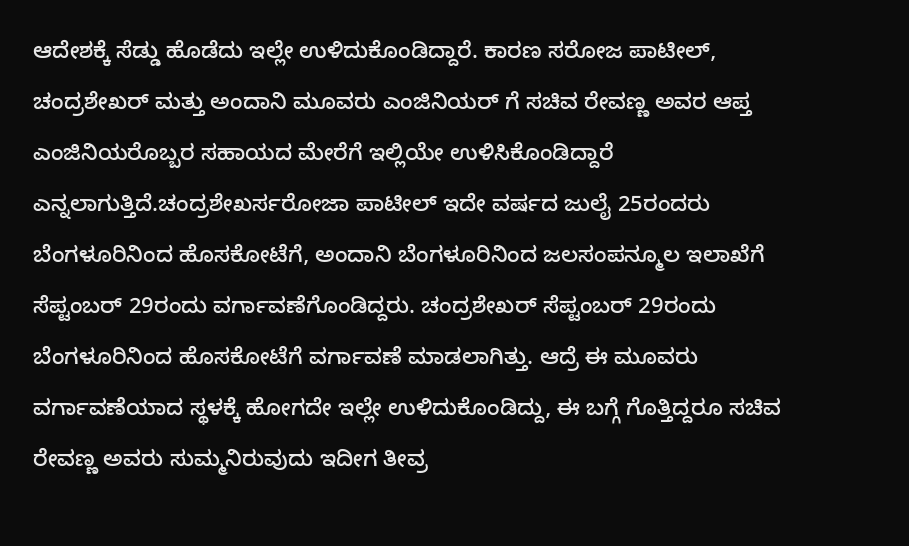ಆದೇಶಕ್ಕೆ ಸೆಡ್ಡು ಹೊಡೆದು ಇಲ್ಲೇ ಉಳಿದುಕೊಂಡಿದ್ದಾರೆ. ಕಾರಣ ಸರೋಜ ಪಾಟೀಲ್, ಚಂದ್ರಶೇಖರ್ ಮತ್ತು ಅಂದಾನಿ ಮೂವರು ಎಂಜಿನಿಯರ್ ಗೆ ಸಚಿವ ರೇವಣ್ಣ ಅವರ ಆಪ್ತ ಎಂಜಿನಿಯರೊಬ್ಬರ ಸಹಾಯದ ಮೇರೆಗೆ ಇಲ್ಲಿಯೇ ಉಳಿಸಿಕೊಂಡಿದ್ದಾರೆ ಎನ್ನಲಾಗುತ್ತಿದೆ.ಚಂದ್ರಶೇಖರ್ಸರೋಜಾ ಪಾಟೀಲ್ ಇದೇ ವರ್ಷದ ಜುಲೈ 25ರಂದರು ಬೆಂಗಳೂರಿನಿಂದ ಹೊಸಕೋಟೆಗೆ, ಅಂದಾನಿ ಬೆಂಗಳೂರಿನಿಂದ ಜಲಸಂಪನ್ಮೂಲ ಇಲಾಖೆಗೆ ಸೆಪ್ಟಂಬರ್ 29ರಂದು ವರ್ಗಾವಣೆಗೊಂಡಿದ್ದರು. ಚಂದ್ರಶೇಖರ್ ಸೆಪ್ಟಂಬರ್ 29ರಂದು ಬೆಂಗಳೂರಿನಿಂದ ಹೊಸಕೋಟೆಗೆ ವರ್ಗಾವಣೆ ಮಾಡಲಾಗಿತ್ತು. ಆದ್ರೆ ಈ ಮೂವರು ವರ್ಗಾವಣೆಯಾದ ಸ್ಥಳಕ್ಕೆ ಹೋಗದೇ ಇಲ್ಲೇ ಉಳಿದುಕೊಂಡಿದ್ದು, ಈ ಬಗ್ಗೆ ಗೊತ್ತಿದ್ದರೂ ಸಚಿವ ರೇವಣ್ಣ ಅವರು ಸುಮ್ಮನಿರುವುದು ಇದೀಗ ತೀವ್ರ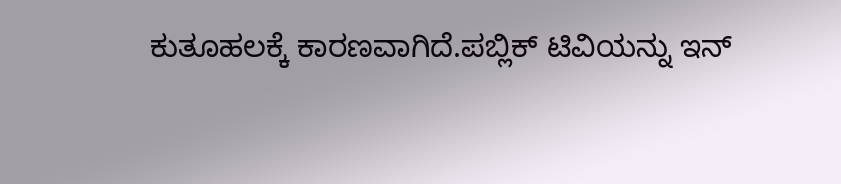ಕುತೂಹಲಕ್ಕೆ ಕಾರಣವಾಗಿದೆ.ಪಬ್ಲಿಕ್ ಟಿವಿಯನ್ನು ಇನ್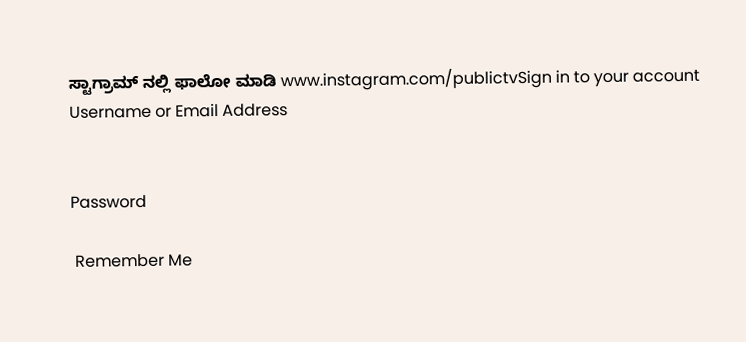ಸ್ಟಾಗ್ರಾಮ್ ನಲ್ಲಿ ಫಾಲೋ ಮಾಡಿ www.instagram.com/publictvSign in to your account
Username or Email Address


Password

 Remember Me